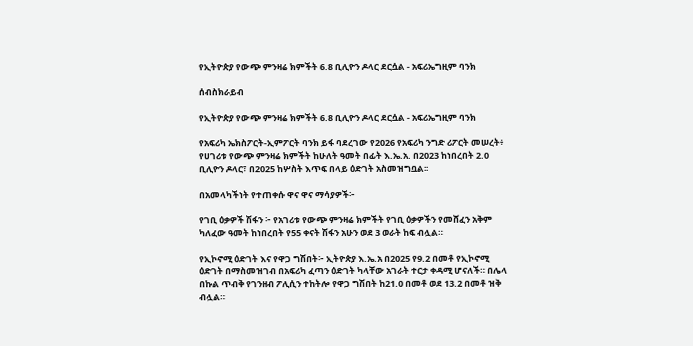የኢትዮጵያ የውጭ ምንዛሬ ክምችት 6.8 ቢሊዮን ዶላር ደርሷል - አፍሪኤግዚም ባንክ

ሰብስክራይብ

የኢትዮጵያ የውጭ ምንዛሬ ክምችት 6.8 ቢሊዮን ዶላር ደርሷል - አፍሪኤግዚም ባንክ

የአፍሪካ ኤክስፖርት-ኢምፖርት ባንክ ይፋ ባደረገው የ2026 የአፍሪካ ንግድ ሪፖርት መሠረት፥ የሀገሪቱ የውጭ ምንዛሬ ክምችት ከሁለት ዓመት በፊት እ.ኤ.አ. በ2023 ከነበረበት 2.0 ቢሊዮን ዶላር፣ በ2025 ከሦስት እጥፍ በላይ ዕድገት አስመዝግቧል፡፡

በአመላካችነት የተጠቀሱ ዋና ዋና ማሳያዎች፦

የገቢ ዕቃዎች ሽፋን ፦ የአገሪቱ የውጭ ምንዛሬ ክምችት የገቢ ዕቃዎችን የመሸፈን አቅም ካለፈው ዓመት ከነበረበት የ55 ቀናት ሽፋን አሁን ወደ 3 ወራት ከፍ ብሏል።

የኢኮኖሚ ዕድገት እና የዋጋ ግሽበት፦ ኢትዮጵያ እ.ኤ.አ በ2025 የ9.2 በመቶ የኢኮኖሚ ዕድገት በማስመዝገብ በአፍሪካ ፈጣን ዕድገት ካላቸው አገራት ተርታ ቀዳሚ ሆናለች። በሌላ በኩል ጥብቅ የገንዘብ ፖሊሲን ተከትሎ የዋጋ ግሽበት ከ21.0 በመቶ ወደ 13.2 በመቶ ዝቅ ብሏል።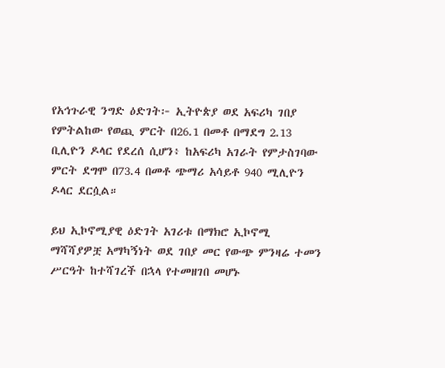የአኅጉራዊ ንግድ ዕድገት፦ ኢትዮጵያ ወደ አፍሪካ ገበያ የምትልከው የወጪ ምርት በ26.1 በመቶ በማደግ 2.13 ቢሊዮን ዶላር የደረሰ ሲሆን፥ ከአፍሪካ አገራት የምታስገባው ምርት ደግሞ በ73.4 በመቶ ጭማሪ አሳይቶ 940 ሚሊዮን ዶላር ደርሷል።

ይህ ኢኮኖሚያዊ ዕድገት አገሪቱ በማክሮ ኢኮኖሚ ማሻሻያዎቿ አማካኝነት ወደ ገበያ መር የውጭ ምንዛሬ ተመን ሥርዓት ከተሻገረች በኋላ የተመዘገበ መሆኑ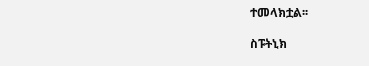ተመላክቷል፡፡

ስፑትኒክ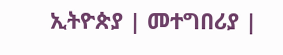ኢትዮጵያ | መተግበሪያ |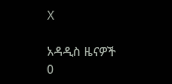X

አዳዲስ ዜናዎች
0